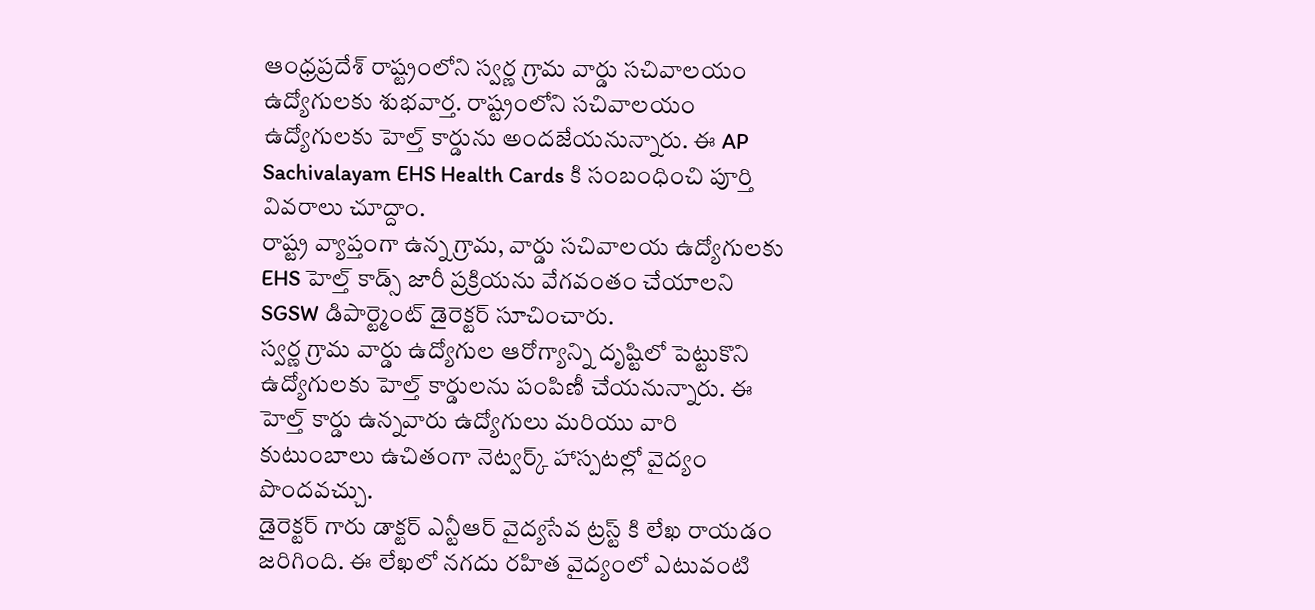ఆంధ్రప్రదేశ్ రాష్ట్రంలోని స్వర్ణ గ్రామ వార్డు సచివాలయం ఉద్యోగులకు శుభవార్త. రాష్ట్రంలోని సచివాలయం ఉద్యోగులకు హెల్త్ కార్డును అందజేయనున్నారు. ఈ AP Sachivalayam EHS Health Cards కి సంబంధించి పూర్తి వివరాలు చూద్దాం.
రాష్ట్ర వ్యాప్తంగా ఉన్న గ్రామ, వార్డు సచివాలయ ఉద్యోగులకు EHS హెల్త్ కాడ్స్ జారీ ప్రక్రియను వేగవంతం చేయాలని SGSW డిపార్ట్మెంట్ డైరెక్టర్ సూచించారు.
స్వర్ణ గ్రామ వార్డు ఉద్యోగుల ఆరోగ్యాన్ని దృష్టిలో పెట్టుకొని ఉద్యోగులకు హెల్త్ కార్డులను పంపిణీ చేయనున్నారు. ఈ హెల్త్ కార్డు ఉన్నవారు ఉద్యోగులు మరియు వారి కుటుంబాలు ఉచితంగా నెట్వర్క్ హాస్పటల్లో వైద్యం పొందవచ్చు.
డైరెక్టర్ గారు డాక్టర్ ఎన్టీఆర్ వైద్యసేవ ట్రస్ట్ కి లేఖ రాయడం జరిగింది. ఈ లేఖలో నగదు రహిత వైద్యంలో ఎటువంటి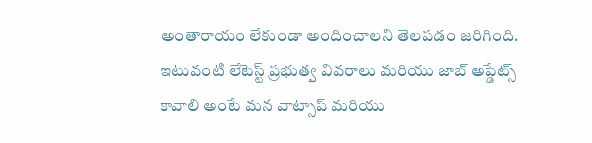అంతారాయం లేకుండా అందించాలని తెలపడం జరిగింది.
ఇటువంటి లేటెస్ట్ ప్రభుత్వ వివరాలు మరియు జాబ్ అప్డేట్స్ కావాలి అంటే మన వాట్సాప్ మరియు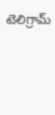టెలిగ్రామ్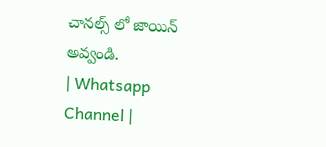చానల్స్ లో జాయిన్ అవ్వండి.
| Whatsapp Channel |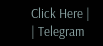Click Here |
| Telegram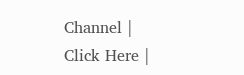Channel | Click Here |